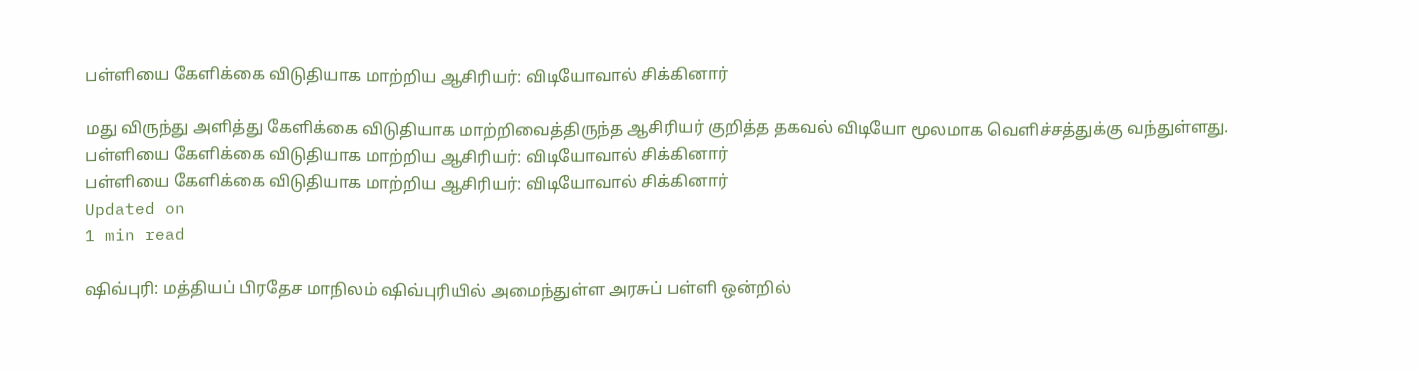பள்ளியை கேளிக்கை விடுதியாக மாற்றிய ஆசிரியர்: விடியோவால் சிக்கினார்

மது விருந்து அளித்து கேளிக்கை விடுதியாக மாற்றிவைத்திருந்த ஆசிரியர் குறித்த தகவல் விடியோ மூலமாக வெளிச்சத்துக்கு வந்துள்ளது.
பள்ளியை கேளிக்கை விடுதியாக மாற்றிய ஆசிரியர்: விடியோவால் சிக்கினார்
பள்ளியை கேளிக்கை விடுதியாக மாற்றிய ஆசிரியர்: விடியோவால் சிக்கினார்
Updated on
1 min read

ஷிவ்புரி: மத்தியப் பிரதேச மாநிலம் ஷிவ்புரியில் அமைந்துள்ள அரசுப் பள்ளி ஒன்றில்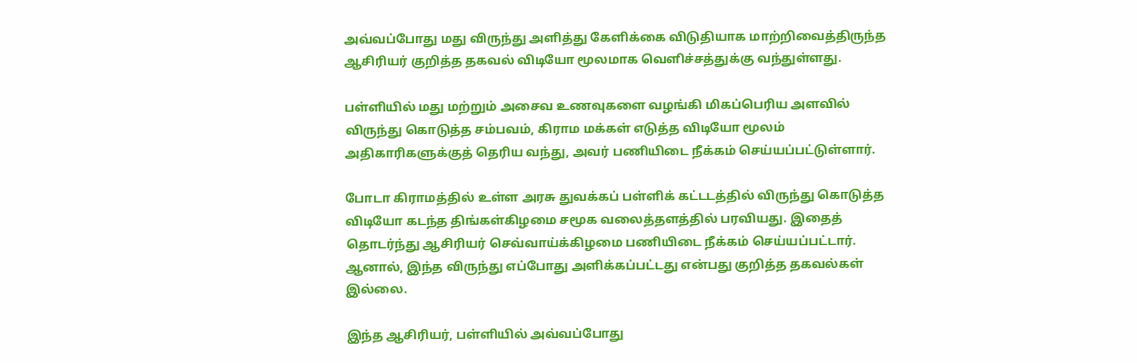அவ்வப்போது மது விருந்து அளித்து கேளிக்கை விடுதியாக மாற்றிவைத்திருந்த ஆசிரியர் குறித்த தகவல் விடியோ மூலமாக வெளிச்சத்துக்கு வந்துள்ளது.

பள்ளியில் மது மற்றும் அசைவ உணவுகளை வழங்கி மிகப்பெரிய அளவில் விருந்து கொடுத்த சம்பவம், கிராம மக்கள் எடுத்த விடியோ மூலம் அதிகாரிகளுக்குத் தெரிய வந்து, அவர் பணியிடை நீக்கம் செய்யப்பட்டுள்ளார்.

போடா கிராமத்தில் உள்ள அரசு துவக்கப் பள்ளிக் கட்டடத்தில் விருந்து கொடுத்த விடியோ கடந்த திங்கள்கிழமை சமூக வலைத்தளத்தில் பரவியது. இதைத் தொடர்ந்து ஆசிரியர் செவ்வாய்க்கிழமை பணியிடை நீக்கம் செய்யப்பட்டார். ஆனால், இந்த விருந்து எப்போது அளிக்கப்பட்டது என்பது குறித்த தகவல்கள் இல்லை.

இந்த ஆசிரியர், பள்ளியில் அவ்வப்போது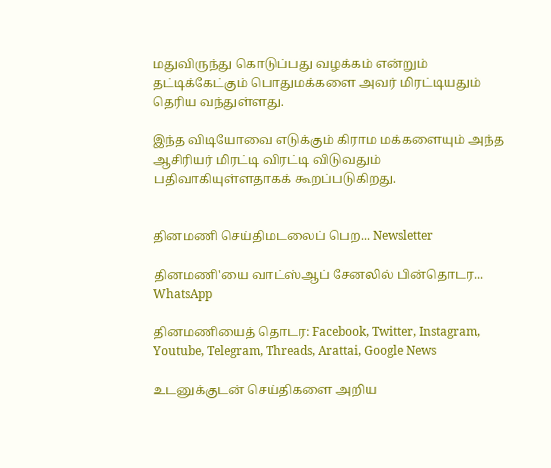மதுவிருந்து கொடுப்பது வழக்கம் என்றும் தட்டிக்கேட்கும் பொதுமக்களை அவர் மிரட்டியதும் தெரிய வந்துள்ளது.

இந்த விடியோவை எடுக்கும் கிராம மக்களையும் அந்த ஆசிரியர் மிரட்டி விரட்டி விடுவதும் பதிவாகியுள்ளதாகக் கூறப்படுகிறது.


தினமணி செய்திமடலைப் பெற... Newsletter

தினமணி'யை வாட்ஸ்ஆப் சேனலில் பின்தொடர... WhatsApp

தினமணியைத் தொடர: Facebook, Twitter, Instagram, Youtube, Telegram, Threads, Arattai, Google News

உடனுக்குடன் செய்திகளை அறிய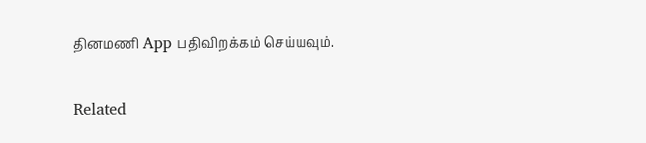தினமணி App பதிவிறக்கம் செய்யவும்.

Related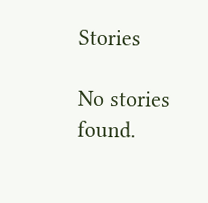Stories

No stories found.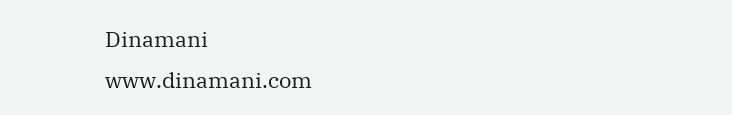Dinamani
www.dinamani.com